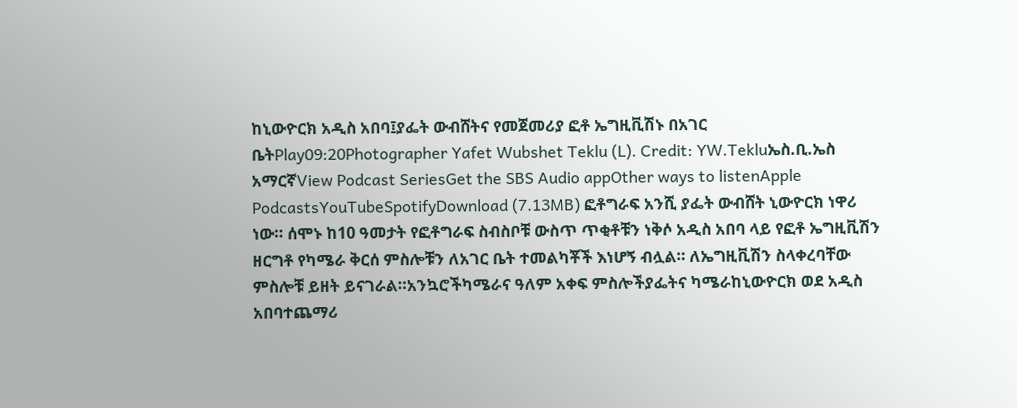ከኒውዮርክ አዲስ አበባ፤ያፌት ውብሸትና የመጀመሪያ ፎቶ ኤግዚቪሽኑ በአገር ቤትPlay09:20Photographer Yafet Wubshet Teklu (L). Credit: YW.Tekluኤስ.ቢ.ኤስ አማርኛView Podcast SeriesGet the SBS Audio appOther ways to listenApple PodcastsYouTubeSpotifyDownload (7.13MB) ፎቶግራፍ አንሺ ያፌት ውብሸት ኒውዮርክ ነዋሪ ነው። ሰሞኑ ከ10 ዓመታት የፎቶግራፍ ስብስቦቹ ውስጥ ጥቂቶቹን ነቅሶ አዲስ አበባ ላይ የፎቶ ኤግዚቪሽን ዘርግቶ የካሜራ ቅርሰ ምስሎቹን ለአገር ቤት ተመልካቾች እነሆኝ ብሏል። ለኤግዚቪሽን ስላቀረባቸው ምስሎቹ ይዘት ይናገራል።አንኳሮችካሜራና ዓለም አቀፍ ምስሎችያፌትና ካሜራከኒውዮርክ ወደ አዲስ አበባተጨማሪ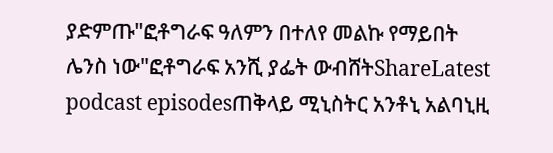ያድምጡ"ፎቶግራፍ ዓለምን በተለየ መልኩ የማይበት ሌንስ ነው"ፎቶግራፍ አንሺ ያፌት ውብሸትShareLatest podcast episodesጠቅላይ ሚኒስትር አንቶኒ አልባኒዚ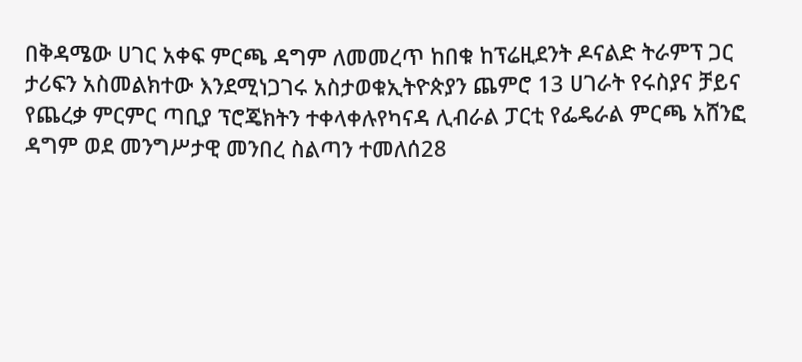በቅዳሜው ሀገር አቀፍ ምርጫ ዳግም ለመመረጥ ከበቁ ከፕሬዚደንት ዶናልድ ትራምፕ ጋር ታሪፍን አስመልክተው እንደሚነጋገሩ አስታወቁኢትዮጵያን ጨምሮ 13 ሀገራት የሩስያና ቻይና የጨረቃ ምርምር ጣቢያ ፕሮጄክትን ተቀላቀሉየካናዳ ሊብራል ፓርቲ የፌዴራል ምርጫ አሸንፎ ዳግም ወደ መንግሥታዊ መንበረ ስልጣን ተመለሰ28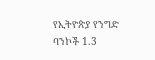የኢትዮጵያ የንግድ ባንኮች 1.3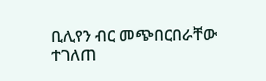ቢሊየን ብር መጭበርበራቸው ተገለጠ